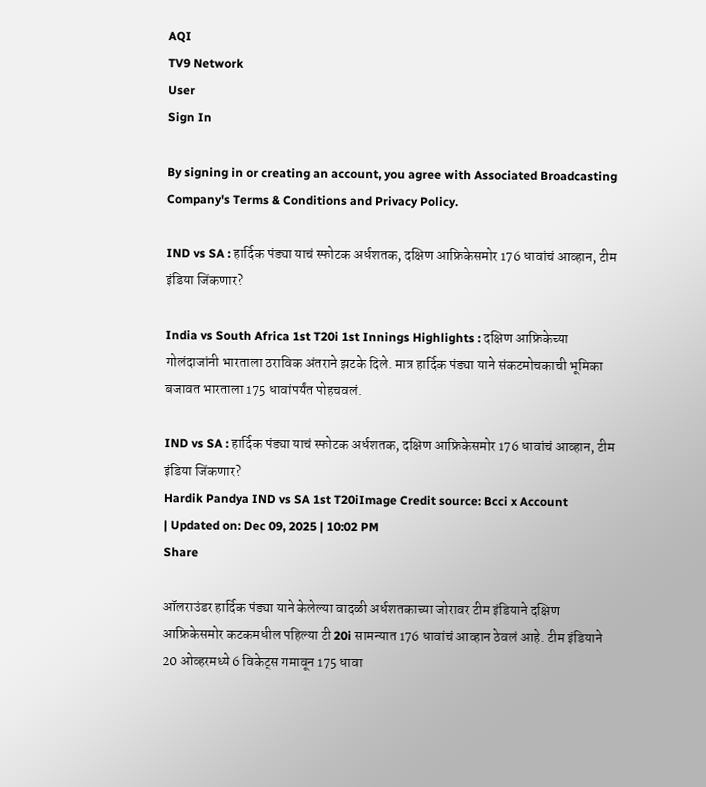AQI
TV9 Network
User
Sign In

By signing in or creating an account, you agree with Associated Broadcasting Company's Terms & Conditions and Privacy Policy.

IND vs SA : हार्दिक पंड्या याचं स्फोटक अर्धशतक, दक्षिण आफ्रिकेसमोर 176 धावांचं आव्हान, टीम इंडिया जिंकणार?

India vs South Africa 1st T20i 1st Innings Highlights : दक्षिण आफ्रिकेच्या गोलंदाजांनी भारताला ठराविक अंतराने झटके दिले. मात्र हार्दिक पंड्या याने संकटमोचकाची भूमिका बजावत भारताला 175 धावांपर्यंत पोहचवलं.

IND vs SA : हार्दिक पंड्या याचं स्फोटक अर्धशतक, दक्षिण आफ्रिकेसमोर 176 धावांचं आव्हान, टीम इंडिया जिंकणार?
Hardik Pandya IND vs SA 1st T20iImage Credit source: Bcci x Account
| Updated on: Dec 09, 2025 | 10:02 PM
Share

ऑलराउंडर हार्दिक पंड्या याने केलेल्या वादळी अर्धशतकाच्या जोरावर टीम इंडियाने दक्षिण आफ्रिकेसमोर कटकमधील पहिल्या टी 20i सामन्यात 176 धावांचं आव्हान ठेवलं आहे. टीम इंडियाने 20 ओव्हरमध्ये 6 विकेट्स गमावून 175 धावा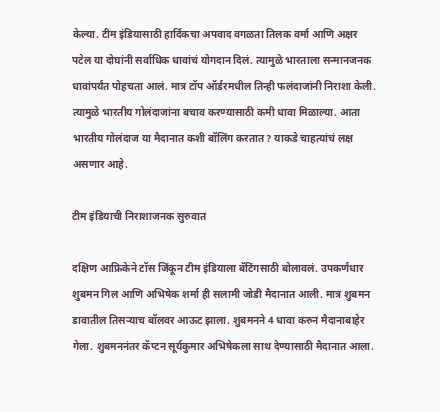केल्या. टीम इंडियासाठी हार्दिकचा अपवाद वगळता तिलक वर्मा आणि अक्षर पटेल या दोघांनी सर्वाधिक धावांचं योगदान दिलं. त्यामुळे भारताला सन्मानजनक धावांपर्यंत पोहचता आलं. मात्र टॉप ऑर्डरमधील तिन्ही फलंदाजांनी निराशा केली. त्यामुळे भारतीय गोलंदाजांना बचाव करण्यासाठी कमी धावा मिळाल्या. आता भारतीय गोलंदाज या मैदानात कशी बॉलिंग करतात? याकडे चाहत्यांचं लक्ष असणार आहे.

टीम इंडियाची निराशाजनक सुरुवात

दक्षिण आफ्रिकेने टॉस जिंकून टीम इंडियाला बॅटिंगसाठी बोलावलं. उपकर्णधार शुबमन गिल आणि अभिषेक शर्मा ही सलामी जोडी मैदानात आली. मात्र शुबमन डावातील तिसऱ्याच बॉलवर आऊट झाला. शुबमनने 4 धावा करुन मैदानाबाहेर गेला. शुबमननंतर कॅप्टन सूर्यकुमार अभिषेकला साथ देण्यासाठी मैदानात आला.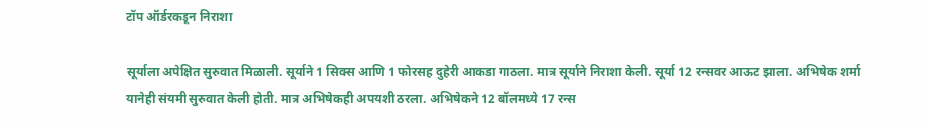टॉप ऑर्डरकडून निराशा

सूर्याला अपेक्षित सुरुवात मिळाली. सूर्याने 1 सिक्स आणि 1 फोरसह दुहेरी आकडा गाठला. मात्र सूर्याने निराशा केली. सूर्या 12 रन्सवर आऊट झाला. अभिषेक शर्मा यानेही संयमी सुरुवात केली होती. मात्र अभिषेकही अपयशी ठरला. अभिषेकने 12 बॉलमध्ये 17 रन्स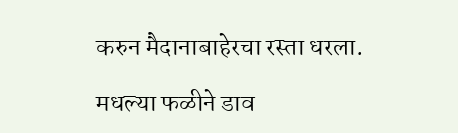करुन मैदानाबाहेरचा रस्ता धरला.

मधल्या फळीने डाव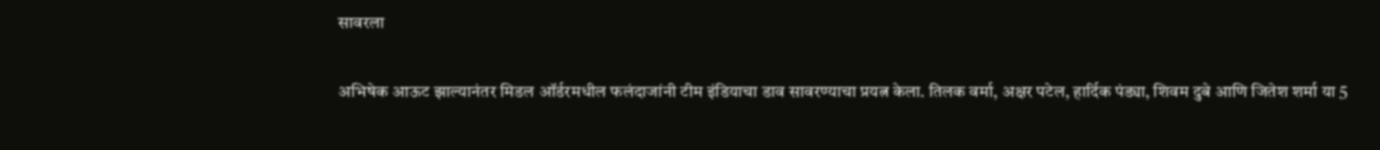सावरला

अभिषेक आऊट झाल्यानंतर मिडल ऑर्डरमधील फलंदाजांनी टीम इंडियाचा डाव सावरण्याचा प्रयत्न केला. तिलक वर्मा, अक्षर पटेल, हार्दिक पंड्या, शिवम दुबे आणि जितेश शर्मा या 5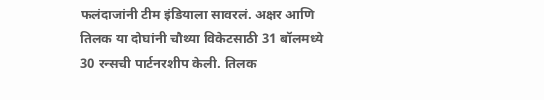फलंदाजांनी टीम इंडियाला सावरलं. अक्षर आणि तिलक या दोघांनी चौथ्या विकेटसाठी 31 बॉलमध्ये 30 रन्सची पार्टनरशीप केली. तिलक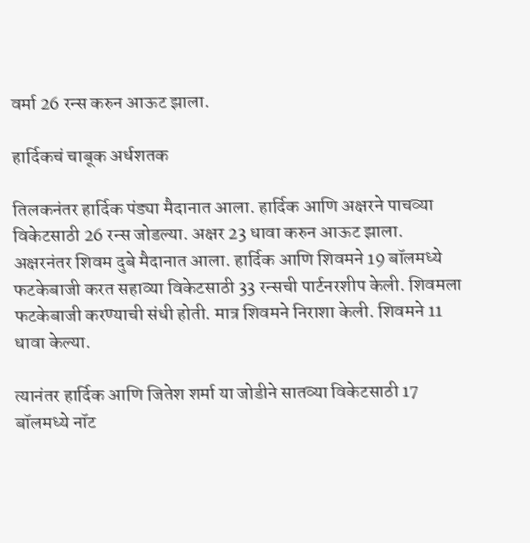वर्मा 26 रन्स करुन आऊट झाला.

हार्दिकचं चाबूक अर्धशतक

तिलकनंतर हार्दिक पंड्या मैदानात आला. हार्दिक आणि अक्षरने पाचव्या विकेटसाठी 26 रन्स जोडल्या. अक्षर 23 धावा करुन आऊट झाला. अक्षरनंतर शिवम दुबे मैदानात आला. हार्दिक आणि शिवमने 19 बॉलमध्ये फटकेबाजी करत सहाव्या विकेटसाठी 33 रन्सची पार्टनरशीप केली. शिवमला फटकेबाजी करण्याची संधी होती. मात्र शिवमने निराशा केली. शिवमने 11 धावा केल्या.

त्यानंतर हार्दिक आणि जितेश शर्मा या जोडीने सातव्या विकेटसाठी 17 बॉलमध्ये नॉट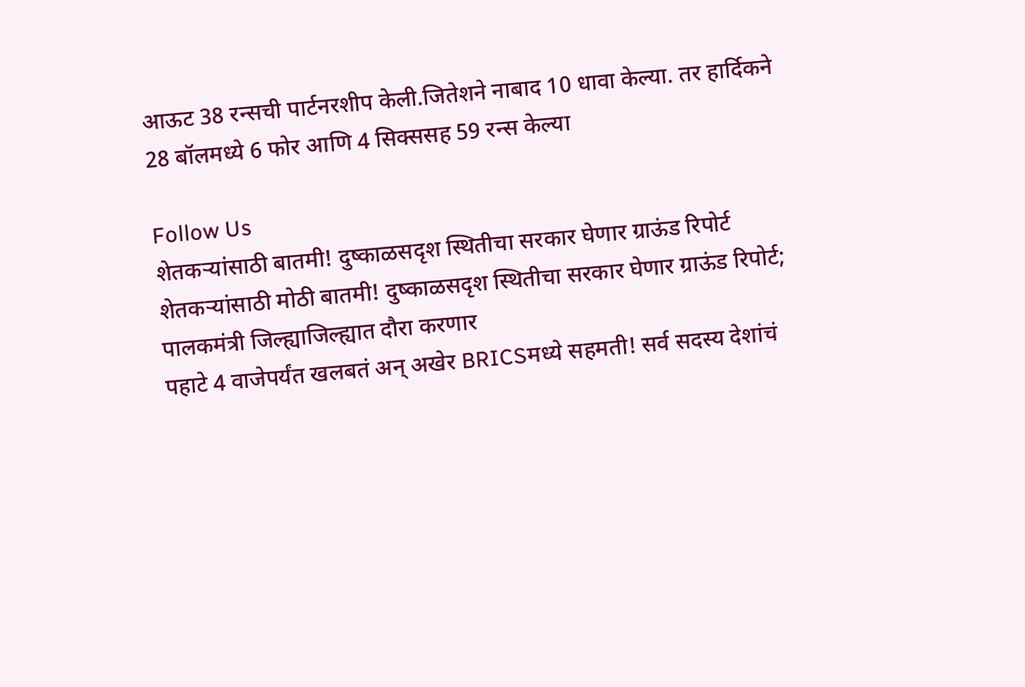आऊट 38 रन्सची पार्टनरशीप केली.जितेशने नाबाद 10 धावा केल्या. तर हार्दिकने 28 बॉलमध्ये 6 फोर आणि 4 सिक्ससह 59 रन्स केल्या

Follow Us
शेतकऱ्यांसाठी बातमी! दुष्काळसदृश स्थितीचा सरकार घेणार ग्राऊंड रिपोर्ट
शेतकऱ्यांसाठी मोठी बातमी! दुष्काळसदृश स्थितीचा सरकार घेणार ग्राऊंड रिपोर्ट; पालकमंत्री जिल्ह्याजिल्ह्यात दौरा करणार
पहाटे 4 वाजेपर्यंत खलबतं अन् अखेर BRICSमध्ये सहमती! सर्व सदस्य देशांचं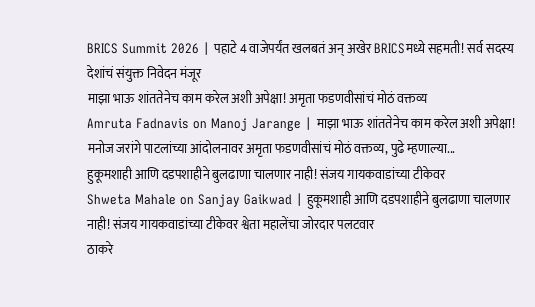BRICS Summit 2026 | पहाटे 4 वाजेपर्यंत खलबतं अन् अखेर BRICSमध्ये सहमती! सर्व सदस्य देशांचं संयुक्त निवेदन मंजूर
माझा भाऊ शांततेनेच काम करेल अशी अपेक्षा! अमृता फडणवीसांचं मोठं वक्तव्य
Amruta Fadnavis on Manoj Jarange | माझा भाऊ शांततेनेच काम करेल अशी अपेक्षा! मनोज जरांगे पाटलांच्या आंदोलनावर अमृता फडणवीसांचं मोठं वक्तव्य, पुढे म्हणाल्या...
हुकूमशाही आणि दडपशाहीने बुलढाणा चालणार नाही! संजय गायकवाडांच्या टीकेवर
Shweta Mahale on Sanjay Gaikwad | हुकूमशाही आणि दडपशाहीने बुलढाणा चालणार नाही! संजय गायकवाडांच्या टीकेवर श्वेता महालेंचा जोरदार पलटवार
ठाकरे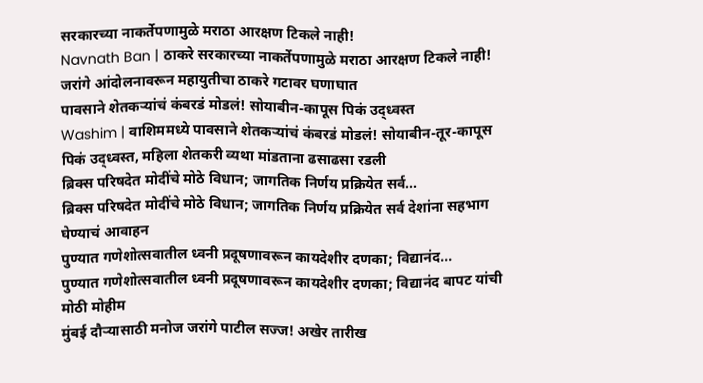सरकारच्या नाकर्तेपणामुळे मराठा आरक्षण टिकले नाही!
Navnath Ban | ठाकरे सरकारच्या नाकर्तेपणामुळे मराठा आरक्षण टिकले नाही! जरांगे आंदोलनावरून महायुतीचा ठाकरे गटावर घणाघात
पावसाने शेतकऱ्यांचं कंबरडं मोडलं! सोयाबीन-कापूस पिकं उद्ध्वस्त
Washim | वाशिममध्ये पावसाने शेतकऱ्यांचं कंबरडं मोडलं! सोयाबीन-तूर-कापूस पिकं उद्ध्वस्त, महिला शेतकरी व्यथा मांडताना ढसाढसा रडली
ब्रिक्स परिषदेत मोदींचे मोठे विधान; जागतिक निर्णय प्रक्रियेत सर्व...
ब्रिक्स परिषदेत मोदींचे मोठे विधान; जागतिक निर्णय प्रक्रियेत सर्व देशांना सहभाग घेण्याचं आवाहन
पुण्यात गणेशोत्सवातील ध्वनी प्रदूषणावरून कायदेशीर दणका; विद्यानंद...
पुण्यात गणेशोत्सवातील ध्वनी प्रदूषणावरून कायदेशीर दणका; विद्यानंद बापट यांची मोठी मोहीम
मुंबई दौऱ्यासाठी मनोज जरांगे पाटील सज्ज! अखेर तारीख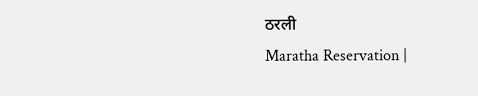ठरली
Maratha Reservation |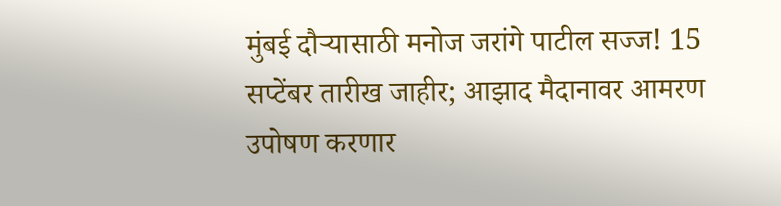मुंबई दौऱ्यासाठी मनोज जरांगे पाटील सज्ज! 15 सप्टेंबर तारीख जाहीर; आझाद मैदानावर आमरण उपोषण करणार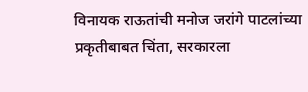विनायक राऊतांची मनोज जरांगे पाटलांच्या प्रकृतीबाबत चिंता, सरकारला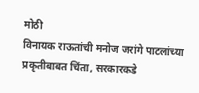मोठी
विनायक राऊतांची मनोज जरांगे पाटलांच्या प्रकृतीबाबत चिंता, सरकारकडे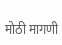मोठी मागणी